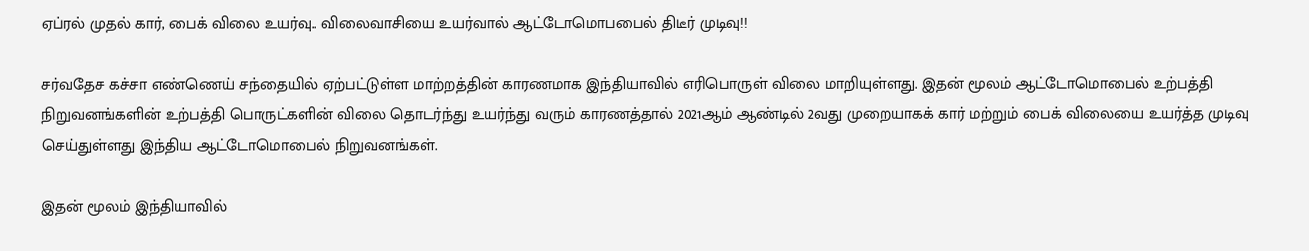ஏப்ரல் முதல் கார், பைக் விலை உயர்வு.. விலைவாசியை உயர்வால் ஆட்டோமொபபைல் திடீர் முடிவு!!

சர்வதேச கச்சா எண்ணெய் சந்தையில் ஏற்பட்டுள்ள மாற்றத்தின் காரணமாக இந்தியாவில் எரிபொருள் விலை மாறியுள்ளது. இதன் மூலம் ஆட்டோமொபைல் உற்பத்தி நிறுவனங்களின் உற்பத்தி பொருட்களின் விலை தொடர்ந்து உயர்ந்து வரும் காரணத்தால் 2021ஆம் ஆண்டில் 2வது முறையாகக் கார் மற்றும் பைக் விலையை உயர்த்த முடிவு செய்துள்ளது இந்திய ஆட்டோமொபைல் நிறுவனங்கள்.

இதன் மூலம் இந்தியாவில்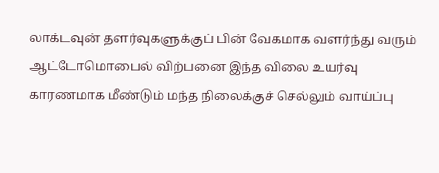லாக்டவுன் தளர்வுகளுக்குப் பின் வேகமாக வளர்ந்து வரும் ஆட்டோமொபைல் விற்பனை இந்த விலை உயர்வு காரணமாக மீண்டும் மந்த நிலைக்குச் செல்லும் வாய்ப்பு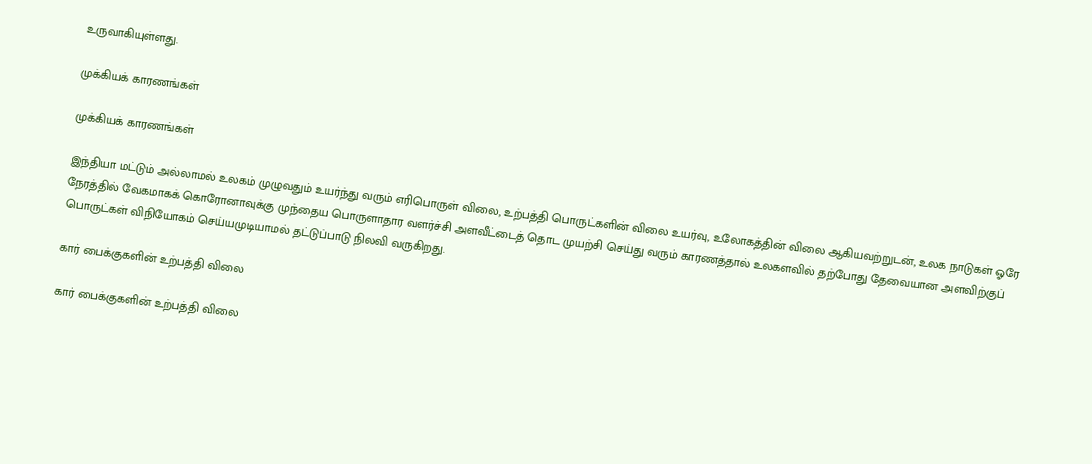உருவாகியுள்ளது.

முக்கியக் காரணங்கள்

முக்கியக் காரணங்கள்

இந்தியா மட்டும் அல்லாமல் உலகம் முழுவதும் உயர்ந்து வரும் எரிபொருள் விலை, உற்பத்தி பொருட்களின் விலை உயர்வு, உலோகத்தின் விலை ஆகியவற்றுடன், உலக நாடுகள் ஓரே நேரத்தில் வேகமாகக் கொரோனாவுக்கு முந்தைய பொருளாதார வளர்ச்சி அளவீட்டைத் தொட முயற்சி செய்து வரும் காரணத்தால் உலகளவில் தற்போது தேவையான அளவிற்குப் பொருட்கள் விநியோகம் செய்யமுடியாமல் தட்டுப்பாடு நிலவி வருகிறது.

கார் பைக்குகளின் உற்பத்தி விலை

கார் பைக்குகளின் உற்பத்தி விலை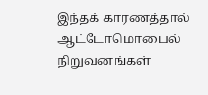இந்தக் காரணத்தால் ஆட்டோமொபைல் நிறுவனங்கள்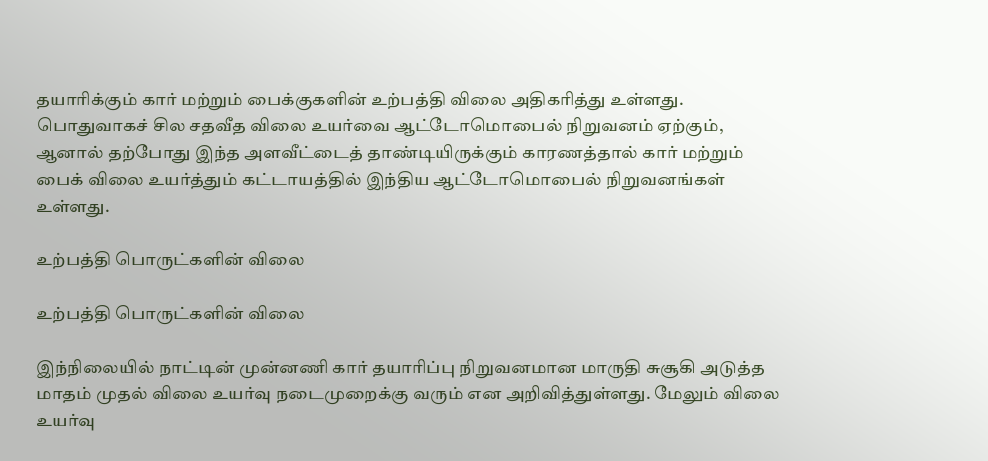தயாரிக்கும் கார் மற்றும் பைக்குகளின் உற்பத்தி விலை அதிகரித்து உள்ளது. பொதுவாகச் சில சதவீத விலை உயர்வை ஆட்டோமொபைல் நிறுவனம் ஏற்கும், ஆனால் தற்போது இந்த அளவீட்டைத் தாண்டியிருக்கும் காரணத்தால் கார் மற்றும் பைக் விலை உயர்த்தும் கட்டாயத்தில் இந்திய ஆட்டோமொபைல் நிறுவனங்கள் உள்ளது.

உற்பத்தி பொருட்களின் விலை

உற்பத்தி பொருட்களின் விலை

இந்நிலையில் நாட்டின் முன்னணி கார் தயாரிப்பு நிறுவனமான மாருதி சுசூகி அடுத்த மாதம் முதல் விலை உயர்வு நடைமுறைக்கு வரும் என அறிவித்துள்ளது. மேலும் விலை உயர்வு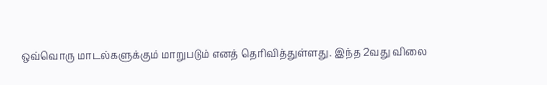ஒவ்வொரு மாடல்களுக்கும் மாறுபடும் எனத் தெரிவித்துள்ளது. இந்த 2வது விலை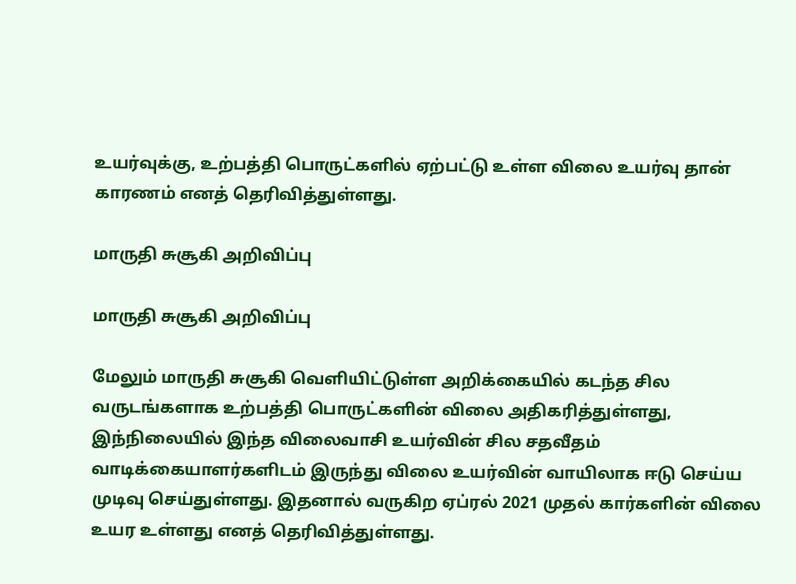உயர்வுக்கு, உற்பத்தி பொருட்களில் ஏற்பட்டு உள்ள விலை உயர்வு தான் காரணம் எனத் தெரிவித்துள்ளது.

மாருதி சுசூகி அறிவிப்பு

மாருதி சுசூகி அறிவிப்பு

மேலும் மாருதி சுசூகி வெளியிட்டுள்ள அறிக்கையில் கடந்த சில வருடங்களாக உற்பத்தி பொருட்களின் விலை அதிகரித்துள்ளது, இந்நிலையில் இந்த விலைவாசி உயர்வின் சில சதவீதம் வாடிக்கையாளர்களிடம் இருந்து விலை உயர்வின் வாயிலாக ஈடு செய்ய முடிவு செய்துள்ளது. இதனால் வருகிற ஏப்ரல் 2021 முதல் கார்களின் விலை உயர உள்ளது எனத் தெரிவித்துள்ளது.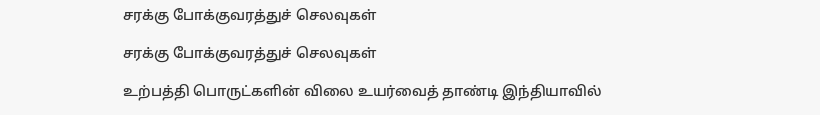சரக்கு போக்குவரத்துச் செலவுகள்

சரக்கு போக்குவரத்துச் செலவுகள்

உற்பத்தி பொருட்களின் விலை உயர்வைத் தாண்டி இந்தியாவில்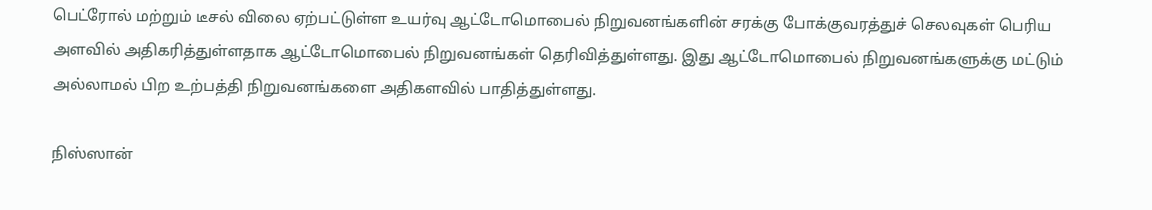பெட்ரோல் மற்றும் டீசல் விலை ஏற்பட்டுள்ள உயர்வு ஆட்டோமொபைல் நிறுவனங்களின் சரக்கு போக்குவரத்துச் செலவுகள் பெரிய அளவில் அதிகரித்துள்ளதாக ஆட்டோமொபைல் நிறுவனங்கள் தெரிவித்துள்ளது. இது ஆட்டோமொபைல் நிறுவனங்களுக்கு மட்டும் அல்லாமல் பிற உற்பத்தி நிறுவனங்களை அதிகளவில் பாதித்துள்ளது.

நிஸ்ஸான்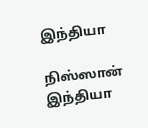இந்தியா

நிஸ்ஸான் இந்தியா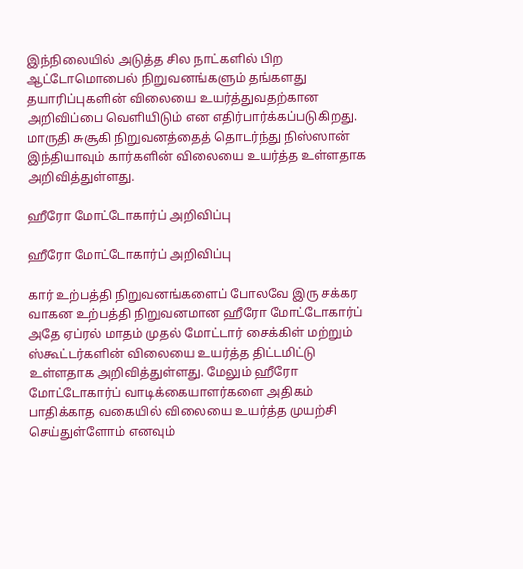இந்நிலையில் அடுத்த சில நாட்களில் பிற ஆட்டோமொபைல் நிறுவனங்களும் தங்களது தயாரிப்புகளின் விலையை உயர்த்துவதற்கான அறிவிப்பை வெளியிடும் என எதிர்பார்க்கப்படுகிறது. மாருதி சுசூகி நிறுவனத்தைத் தொடர்ந்து நிஸ்ஸான் இந்தியாவும் கார்களின் விலையை உயர்த்த உள்ளதாக அறிவித்துள்ளது.

ஹீரோ மோட்டோகார்ப் அறிவிப்பு

ஹீரோ மோட்டோகார்ப் அறிவிப்பு

கார் உற்பத்தி நிறுவனங்களைப் போலவே இரு சக்கர வாகன உற்பத்தி நிறுவனமான ஹீரோ மோட்டோகார்ப் அதே ஏப்ரல் மாதம் முதல் மோட்டார் சைக்கிள் மற்றும் ஸ்கூட்டர்களின் விலையை உயர்த்த திட்டமிட்டு உள்ளதாக அறிவித்துள்ளது. மேலும் ஹீரோ மோட்டோகார்ப் வாடிக்கையாளர்களை அதிகம் பாதிக்காத வகையில் விலையை உயர்த்த முயற்சி செய்துள்ளோம் எனவும்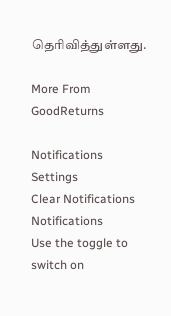தெரிவித்துள்ளது.

More From GoodReturns

Notifications
Settings
Clear Notifications
Notifications
Use the toggle to switch on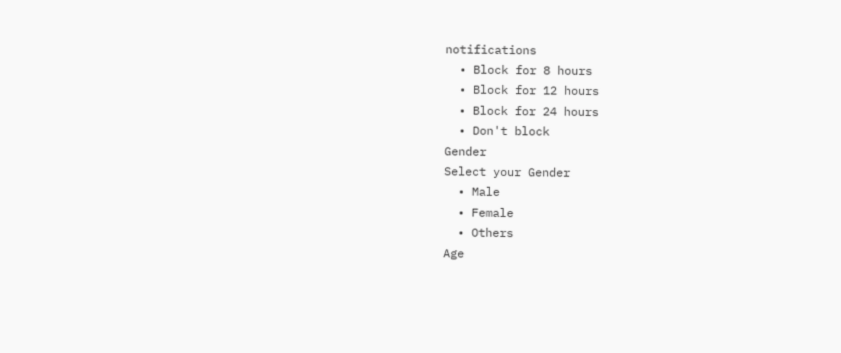notifications
  • Block for 8 hours
  • Block for 12 hours
  • Block for 24 hours
  • Don't block
Gender
Select your Gender
  • Male
  • Female
  • Others
Age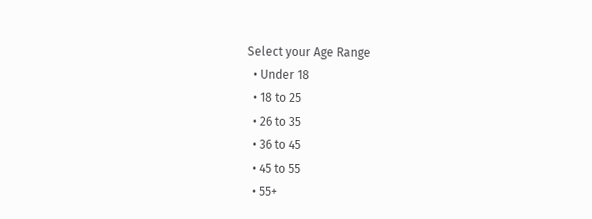Select your Age Range
  • Under 18
  • 18 to 25
  • 26 to 35
  • 36 to 45
  • 45 to 55
  • 55+